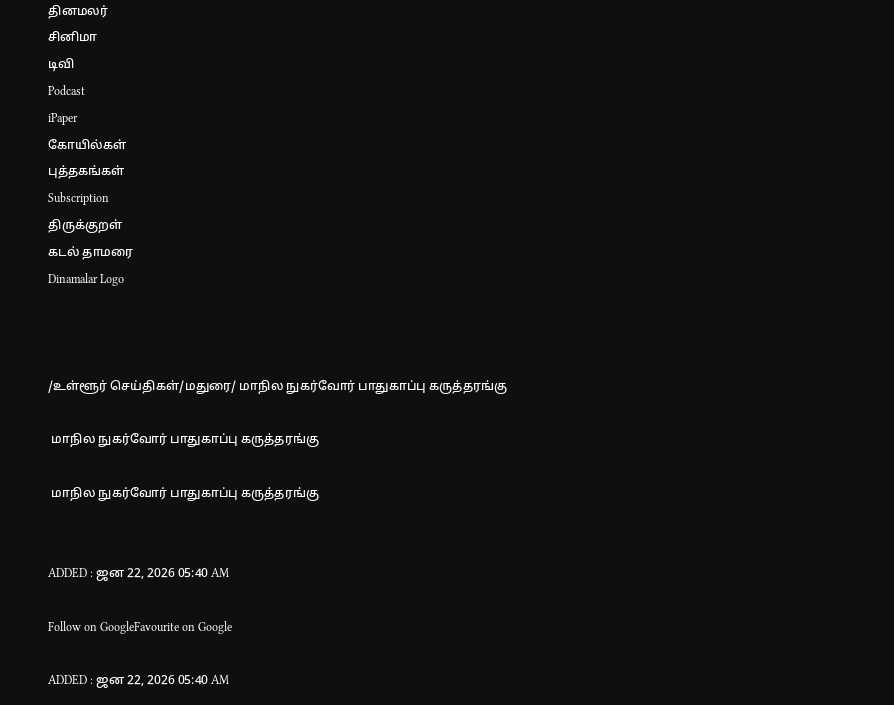தினமலர்
சினிமா
டிவி
Podcast
iPaper
கோயில்கள்
புத்தகங்கள்
Subscription
திருக்குறள்
கடல் தாமரை
Dinamalar Logo



/உள்ளூர் செய்திகள்/மதுரை/ மாநில நுகர்வோர் பாதுகாப்பு கருத்தரங்கு

 மாநில நுகர்வோர் பாதுகாப்பு கருத்தரங்கு

 மாநில நுகர்வோர் பாதுகாப்பு கருத்தரங்கு


ADDED : ஜன 22, 2026 05:40 AM

Follow on GoogleFavourite on Google

ADDED : ஜன 22, 2026 05:40 AM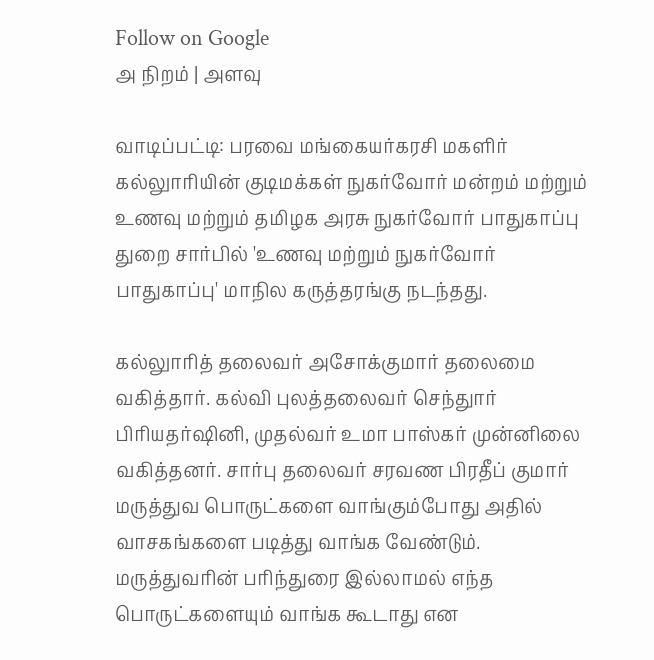Follow on Google
அ நிறம் | அளவு

வாடிப்பட்டி: பரவை மங்கையர்கரசி மகளிர் கல்லுாரியின் குடிமக்கள் நுகர்வோர் மன்றம் மற்றும் உணவு மற்றும் தமிழக அரசு நுகர்வோர் பாதுகாப்பு துறை சார்பில் 'உணவு மற்றும் நுகர்வோர் பாதுகாப்பு' மாநில கருத்தரங்கு நடந்தது.

கல்லுாரித் தலைவர் அசோக்குமார் தலைமை வகித்தார். கல்வி புலத்தலைவர் செந்துார் பிரியதர்ஷினி, முதல்வர் உமா பாஸ்கர் முன்னிலை வகித்தனர். சார்பு தலைவர் சரவண பிரதீப் குமார் மருத்துவ பொருட்களை வாங்கும்போது அதில் வாசகங்களை படித்து வாங்க வேண்டும். மருத்துவரின் பரிந்துரை இல்லாமல் எந்த பொருட்களையும் வாங்க கூடாது என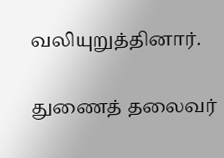வலியுறுத்தினார்.

துணைத் தலைவர்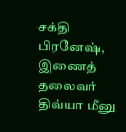சக்தி பிரனேஷ், இணைத் தலைவர் திவ்யா மீனு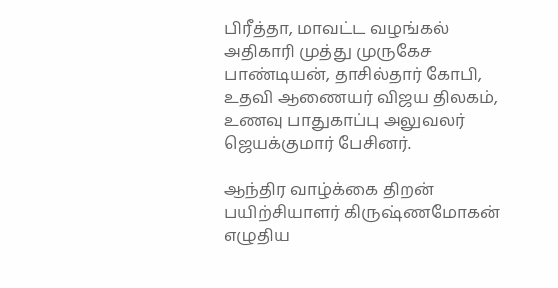பிரீத்தா, மாவட்ட வழங்கல் அதிகாரி முத்து முருகேச பாண்டியன், தாசில்தார் கோபி, உதவி ஆணையர் விஜய திலகம், உணவு பாதுகாப்பு அலுவலர் ஜெயக்குமார் பேசினர்.

ஆந்திர வாழ்க்கை திறன் பயிற்சியாளர் கிருஷ்ணமோகன் எழுதிய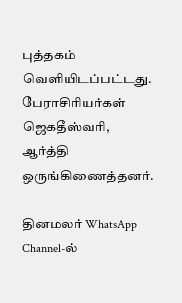புத்தகம் வெளியிடப்பட்டது. பேராசிரியர்கள் ஜெகதீஸ்வரி, ஆர்த்தி ஒருங்கிணைத்தனர்.

தினமலர் WhatsApp Channel-ல்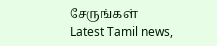சேருங்கள்
Latest Tamil news,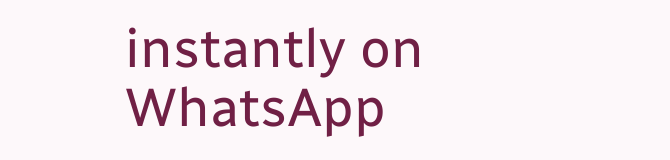instantly on WhatsApp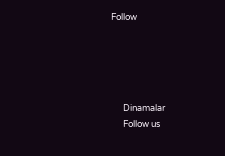Follow





      Dinamalar
      Follow us